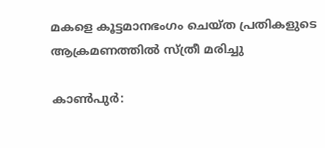മകളെ കൂട്ടമാനഭംഗം ചെയ്ത പ്രതികളുടെ ആക്രമണത്തില്‍ സ്ത്രീ മരിച്ചു

കാണ്‍പുര്‍: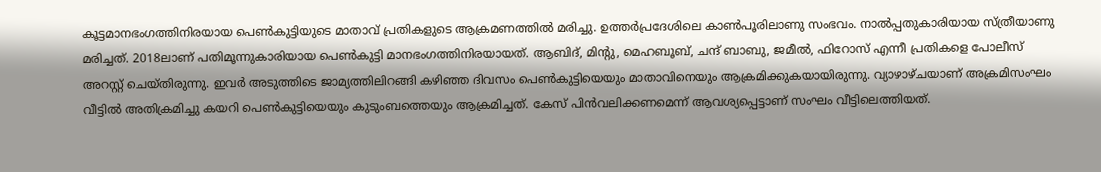കൂട്ടമാനഭംഗത്തിനിരയായ പെണ്‍കുട്ടിയുടെ മാതാവ് പ്രതികളുടെ ആക്രമണത്തില്‍ മരിച്ചു. ഉത്തര്‍പ്രദേശിലെ കാണ്‍പൂരിലാണു സംഭവം. നാല്‍പ്പതുകാരിയായ സ്ത്രീയാണു മരിച്ചത്. 2018ലാണ് പതിമൂന്നുകാരിയായ പെണ്‍കുട്ടി മാനഭംഗത്തിനിരയായത്. ആബിദ്, മിന്റു, മെഹബൂബ്, ചന്ദ് ബാബു, ജമീല്‍, ഫിറോസ് എന്നീ പ്രതികളെ പോലീസ് അറസ്റ്റ് ചെയ്തിരുന്നു. ഇവര്‍ അടുത്തിടെ ജാമ്യത്തിലിറങ്ങി കഴിഞ്ഞ ദിവസം പെണ്‍കുട്ടിയെയും മാതാവിനെയും ആക്രമിക്കുകയായിരുന്നു. വ്യാഴാഴ്ചയാണ് അക്രമിസംഘം വീട്ടില്‍ അതിക്രമിച്ചു കയറി പെണ്‍കുട്ടിയെയും കുടുംബത്തെയും ആക്രമിച്ചത്. കേസ് പിന്‍വലിക്കണമെന്ന് ആവശ്യപ്പെട്ടാണ് സംഘം വീട്ടിലെത്തിയത്.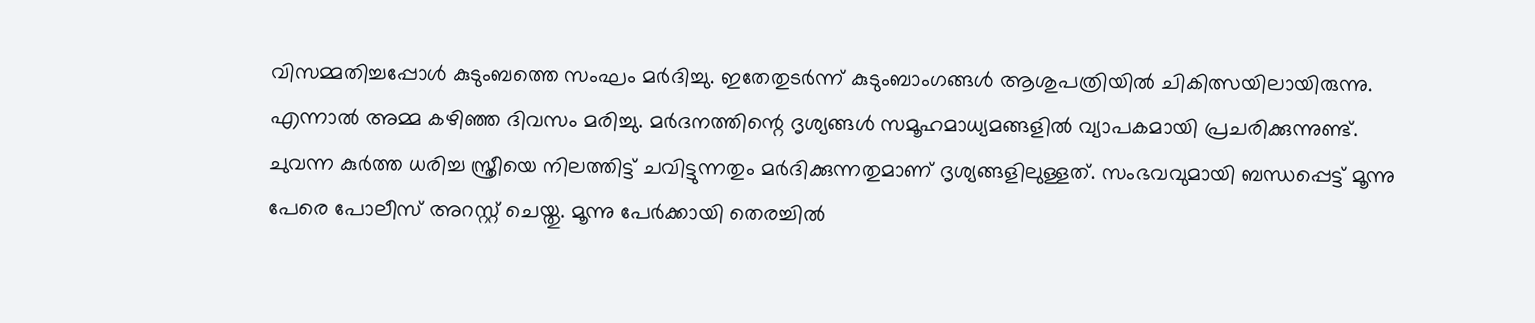വിസമ്മതിച്ചപ്പോള്‍ കുടുംബത്തെ സംഘം മര്‍ദിച്ചു. ഇതേതുടര്‍ന്ന് കുടുംബാംഗങ്ങള്‍ ആശുപത്രിയില്‍ ചികിത്സയിലായിരുന്നു. എന്നാല്‍ അമ്മ കഴിഞ്ഞ ദിവസം മരിച്ചു. മര്‍ദനത്തിന്റെ ദൃശ്യങ്ങള്‍ സമൂഹമാധ്യമങ്ങളില്‍ വ്യാപകമായി പ്രചരിക്കുന്നുണ്ട്. ചുവന്ന കുര്‍ത്ത ധരിച്ച സ്ത്രീയെ നിലത്തിട്ട് ചവിട്ടുന്നതും മര്‍ദിക്കുന്നതുമാണ് ദൃശ്യങ്ങളിലുള്ളത്. സംഭവവുമായി ബന്ധപ്പെട്ട് മൂന്നു പേരെ പോലീസ് അറസ്റ്റ് ചെയ്തു. മൂന്നു പേര്‍ക്കായി തെരച്ചില്‍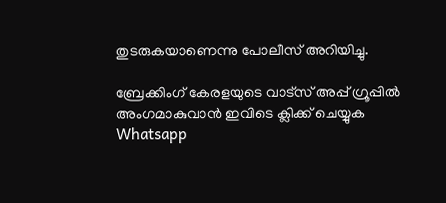തുടരുകയാണെന്നു പോലീസ് അറിയിച്ചു.

ബ്രേക്കിംഗ് കേരളയുടെ വാട്സ് അപ്പ് ഗ്രൂപ്പിൽ അംഗമാകുവാൻ ഇവിടെ ക്ലിക്ക് ചെയ്യുക Whatsapp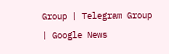Group | Telegram Group | Google News